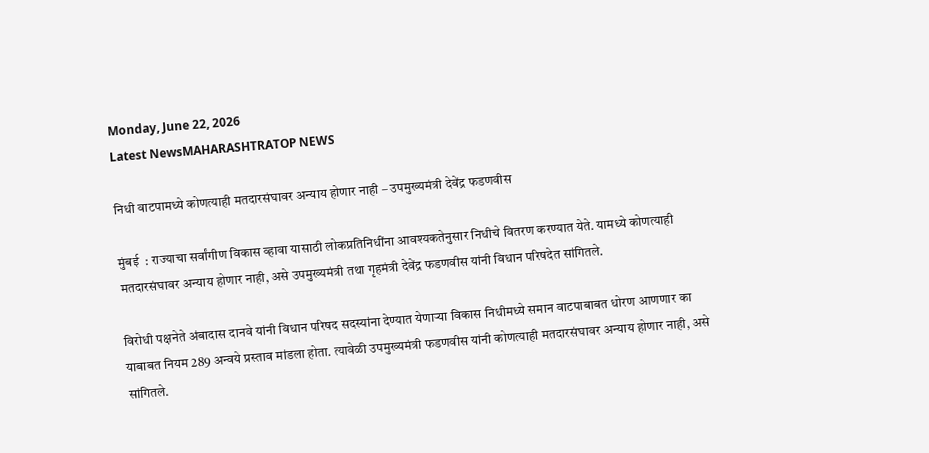Monday, June 22, 2026
Latest NewsMAHARASHTRATOP NEWS

निधी वाटपामध्ये कोणत्याही मतदारसंघावर अन्याय होणार नाही – उपमुख्यमंत्री देवेंद्र फडणवीस

मुंबई  : राज्याचा सर्वांगीण विकास व्हावा यासाठी लोकप्रतिनिधींना आवश्यकतेनुसार निधीचे वितरण करण्यात येते. यामध्ये कोणत्याही मतदारसंघावर अन्याय होणार नाही, असे उपमुख्यमंत्री तथा गृहमंत्री देवेंद्र फडणवीस यांनी विधान परिषदेत सांगितले.

विरोधी पक्षनेते अंबादास दानवे यांनी विधान परिषद सदस्यांना देण्यात येणाऱ्या विकास निधीमध्ये समान वाटपाबाबत धोरण आणणार का याबाबत नियम 289 अन्वये प्रस्ताव मांडला होता. त्यावेळी उपमुख्यमंत्री फडणवीस यांनी कोणत्याही मतदारसंघावर अन्याय होणार नाही, असे सांगितले.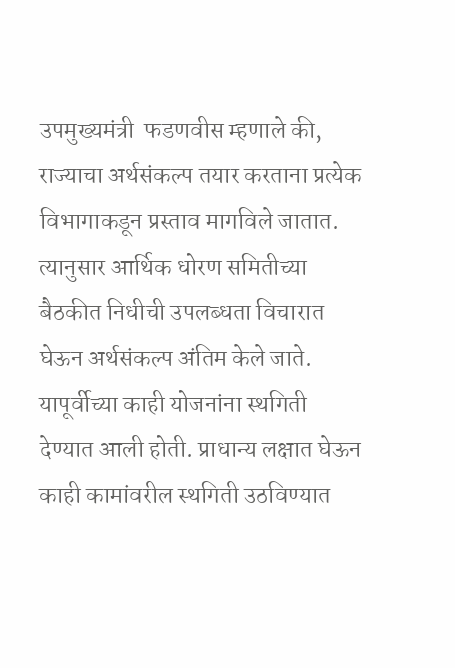उपमुख्यमंत्री  फडणवीस म्हणाले की, राज्याचा अर्थसंकल्प तयार करताना प्रत्येक विभागाकडून प्रस्ताव मागविले जातात. त्यानुसार आर्थिक धोरण समितीच्या बैठकीत निधीची उपलब्धता विचारात घेऊन अर्थसंकल्प अंतिम केले जाते. यापूर्वीच्या काही योजनांना स्थगिती देण्यात आली होती. प्राधान्य लक्षात घेऊन काही कामांवरील स्थगिती उठविण्यात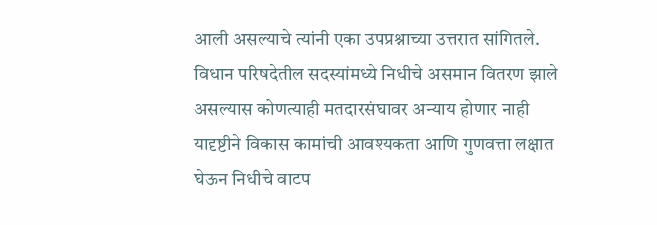आली असल्याचे त्यांनी एका उपप्रश्नाच्या उत्तरात सांगितले. विधान परिषदेतील सदस्यांमध्ये निधीचे असमान वितरण झाले असल्यास कोणत्याही मतदारसंघावर अन्याय होणार नाही यादृष्टीने विकास कामांची आवश्यकता आणि गुणवत्ता लक्षात घेऊन निधीचे वाटप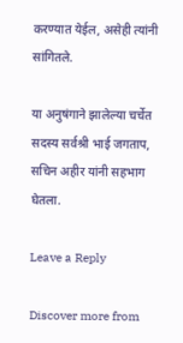करण्यात येईल, असेही त्यांनी सांगितले.

या अनुषंगाने झालेल्या चर्चेत सदस्य सर्वश्री भाई जगताप, सचिन अहीर यांनी सहभाग घेतला.

Leave a Reply

Discover more from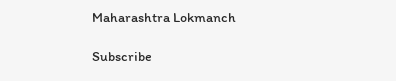Maharashtra Lokmanch

Subscribe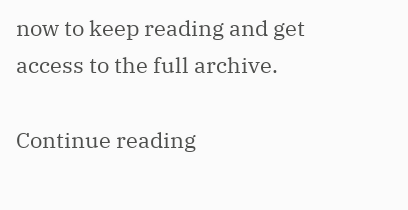now to keep reading and get access to the full archive.

Continue reading